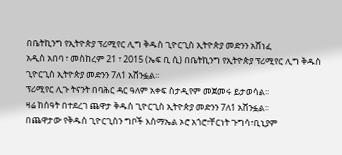በቤትኪንግ የኢትዮጵያ ፕሪሚየር ሊግ ቅዱስ ጊዮርጊስ ኢትዮጵያ መድንን አሸነፈ
አዲስ አበባ ፣ መስከረም 21 ፣ 2015 (ኤፍ ቢ ሲ) በቤትኪንግ የኢትዮጵያ ፕሪሚየር ሊግ ቅዱስ ጊዮርጊስ ኢትዮጵያ መድንን 7ለ1 አሸንፏል፡፡
ፕሪሚየር ሊጉ ትናንት በባሕር ዳር ዓለም አቀፍ ስታዲየም መጀመሩ ይታወሳል፡፡
ዛሬ ከሰዓት በተደረገ ጨዋታ ቅዱስ ጊዮርጊስ ኢትዮጵያ መድንን 7ለ1 አሸንፏል፡፡
በጨዋታው የቅዱስ ጊዮርጊስን ግቦች እስማኤል ኦሮ አጎሮ፣ቸርነት ጉግሳ፣ቢኒያም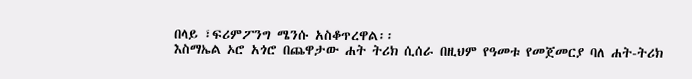በላይ ፣ፍሪምፖንግ ሜንሱ አስቆጥረዋል፡፡
እስማኤል ኦሮ አጎሮ በጨዋታው ሐት ትሪክ ሲሰራ በዚህም የዓመቱ የመጀመርያ ባለ ሐት-ትሪክ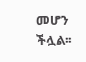መሆን ችሏል፡፡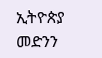ኢትዮጵያ መድንን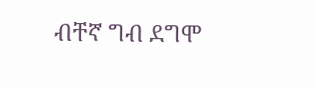ብቸኛ ግብ ደግሞ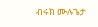ብሩክ ሙሉጌታ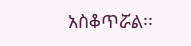አስቆጥሯል፡፡